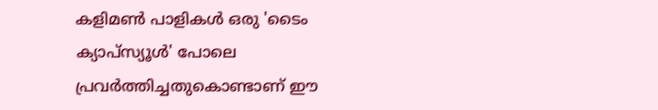കളിമൺ പാളികൾ ഒരു 'ടൈം ക്യാപ്സ്യൂൾ' പോലെ പ്രവർത്തിച്ചതുകൊണ്ടാണ് ഈ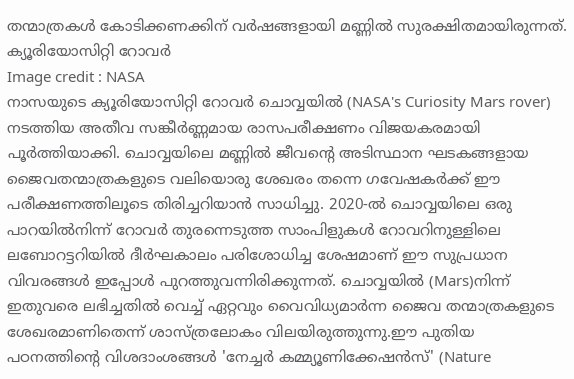തന്മാത്രകൾ കോടിക്കണക്കിന് വർഷങ്ങളായി മണ്ണിൽ സുരക്ഷിതമായിരുന്നത്.
ക്യൂരിയോസിറ്റി റോവർ
Image credit : NASA
നാസയുടെ ക്യൂരിയോസിറ്റി റോവർ ചൊവ്വയിൽ (NASA's Curiosity Mars rover) നടത്തിയ അതീവ സങ്കീർണ്ണമായ രാസപരീക്ഷണം വിജയകരമായി പൂർത്തിയാക്കി. ചൊവ്വയിലെ മണ്ണിൽ ജീവന്റെ അടിസ്ഥാന ഘടകങ്ങളായ ജൈവതന്മാത്രകളുടെ വലിയൊരു ശേഖരം തന്നെ ഗവേഷകർക്ക് ഈ പരീക്ഷണത്തിലൂടെ തിരിച്ചറിയാൻ സാധിച്ചു. 2020-ൽ ചൊവ്വയിലെ ഒരു പാറയിൽനിന്ന് റോവർ തുരന്നെടുത്ത സാംപിളുകൾ റോവറിനുള്ളിലെ ലബോറട്ടറിയിൽ ദീർഘകാലം പരിശോധിച്ച ശേഷമാണ് ഈ സുപ്രധാന വിവരങ്ങൾ ഇപ്പോൾ പുറത്തുവന്നിരിക്കുന്നത്. ചൊവ്വയിൽ (Mars)നിന്ന് ഇതുവരെ ലഭിച്ചതിൽ വെച്ച് ഏറ്റവും വൈവിധ്യമാർന്ന ജൈവ തന്മാത്രകളുടെ ശേഖരമാണിതെന്ന് ശാസ്ത്രലോകം വിലയിരുത്തുന്നു.ഈ പുതിയ പഠനത്തിന്റെ വിശദാംശങ്ങൾ 'നേച്ചർ കമ്മ്യൂണിക്കേഷൻസ്' (Nature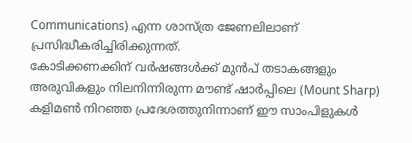Communications) എന്ന ശാസ്ത്ര ജേണലിലാണ് പ്രസിദ്ധീകരിച്ചിരിക്കുന്നത്.
കോടിക്കണക്കിന് വർഷങ്ങൾക്ക് മുൻപ് തടാകങ്ങളും അരുവികളും നിലനിന്നിരുന്ന മൗണ്ട് ഷാർപ്പിലെ (Mount Sharp) കളിമൺ നിറഞ്ഞ പ്രദേശത്തുനിന്നാണ് ഈ സാംപിളുകൾ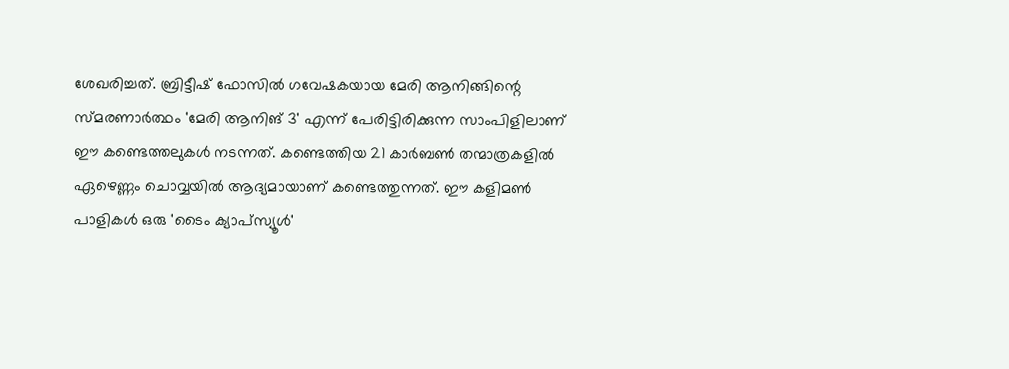ശേഖരിച്ചത്. ബ്രിട്ടീഷ് ഫോസിൽ ഗവേഷകയായ മേരി ആനിങ്ങിന്റെ സ്മരണാർത്ഥം 'മേരി ആനിങ് 3' എന്ന് പേരിട്ടിരിക്കുന്ന സാംപിളിലാണ് ഈ കണ്ടെത്തലുകൾ നടന്നത്. കണ്ടെത്തിയ 21 കാർബൺ തന്മാത്രകളിൽ ഏഴെണ്ണം ചൊവ്വയിൽ ആദ്യമായാണ് കണ്ടെത്തുന്നത്. ഈ കളിമൺ പാളികൾ ഒരു 'ടൈം ക്യാപ്സ്യൂൾ'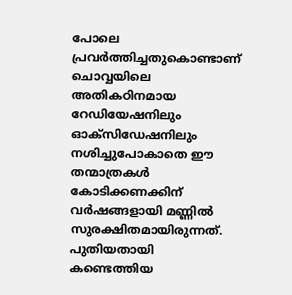പോലെ പ്രവർത്തിച്ചതുകൊണ്ടാണ് ചൊവ്വയിലെ അതികഠിനമായ റേഡിയേഷനിലും ഓക്സിഡേഷനിലും നശിച്ചുപോകാതെ ഈ തന്മാത്രകൾ കോടിക്കണക്കിന് വർഷങ്ങളായി മണ്ണിൽ സുരക്ഷിതമായിരുന്നത്.
പുതിയതായി കണ്ടെത്തിയ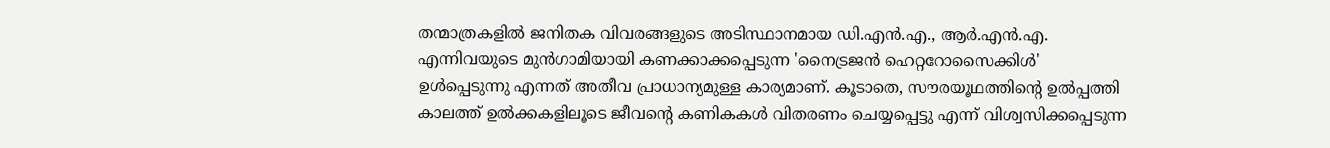തന്മാത്രകളിൽ ജനിതക വിവരങ്ങളുടെ അടിസ്ഥാനമായ ഡി.എൻ.എ., ആർ.എൻ.എ. എന്നിവയുടെ മുൻഗാമിയായി കണക്കാക്കപ്പെടുന്ന 'നൈട്രജൻ ഹെറ്ററോസൈക്കിൾ' ഉൾപ്പെടുന്നു എന്നത് അതീവ പ്രാധാന്യമുള്ള കാര്യമാണ്. കൂടാതെ, സൗരയൂഥത്തിന്റെ ഉൽപ്പത്തി കാലത്ത് ഉൽക്കകളിലൂടെ ജീവന്റെ കണികകൾ വിതരണം ചെയ്യപ്പെട്ടു എന്ന് വിശ്വസിക്കപ്പെടുന്ന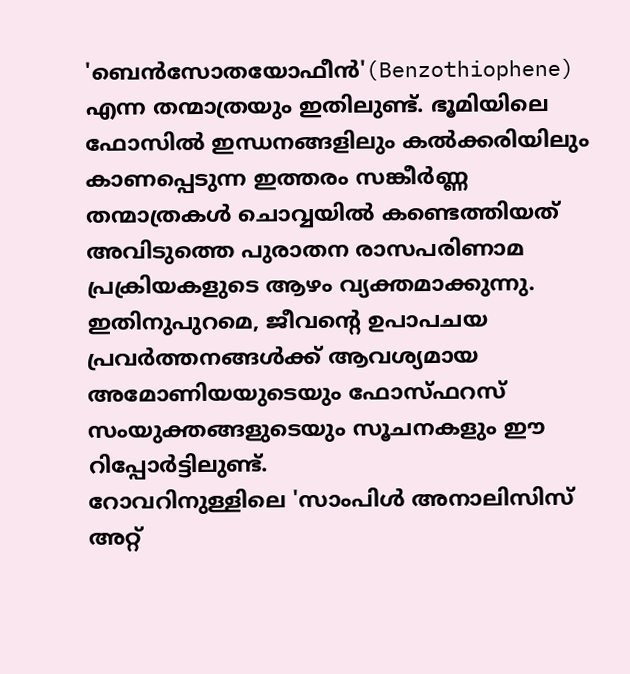'ബെൻസോതയോഫീൻ'(Benzothiophene) എന്ന തന്മാത്രയും ഇതിലുണ്ട്. ഭൂമിയിലെ ഫോസിൽ ഇന്ധനങ്ങളിലും കൽക്കരിയിലും കാണപ്പെടുന്ന ഇത്തരം സങ്കീർണ്ണ തന്മാത്രകൾ ചൊവ്വയിൽ കണ്ടെത്തിയത് അവിടുത്തെ പുരാതന രാസപരിണാമ പ്രക്രിയകളുടെ ആഴം വ്യക്തമാക്കുന്നു. ഇതിനുപുറമെ, ജീവന്റെ ഉപാപചയ പ്രവർത്തനങ്ങൾക്ക് ആവശ്യമായ അമോണിയയുടെയും ഫോസ്ഫറസ് സംയുക്തങ്ങളുടെയും സൂചനകളും ഈ റിപ്പോർട്ടിലുണ്ട്.
റോവറിനുള്ളിലെ 'സാംപിൾ അനാലിസിസ് അറ്റ്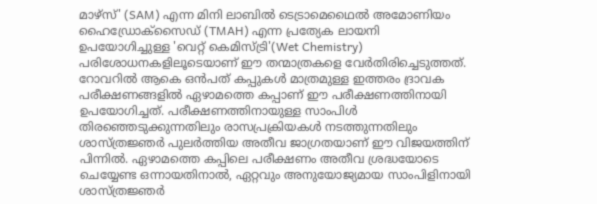മാഴ്സ്' (SAM) എന്ന മിനി ലാബിൽ ടെട്രാമെഥൈൽ അമോണിയം ഹൈഡ്രോക്സൈഡ് (TMAH) എന്ന പ്രത്യേക ലായനി ഉപയോഗിച്ചുള്ള 'വെറ്റ് കെമിസ്ട്രി'(Wet Chemistry) പരിശോധനകളിലൂടെയാണ് ഈ തന്മാത്രകളെ വേർതിരിച്ചെടുത്തത്. റോവറിൽ ആകെ ഒൻപത് കപ്പുകൾ മാത്രമുള്ള ഇത്തരം ദ്രാവക പരീക്ഷണങ്ങളിൽ ഏഴാമത്തെ കപ്പാണ് ഈ പരീക്ഷണത്തിനായി ഉപയോഗിച്ചത്. പരീക്ഷണത്തിനായുള്ള സാംപിൾ തിരഞ്ഞെടുക്കുന്നതിലും രാസപ്രക്രിയകൾ നടത്തുന്നതിലും ശാസ്ത്രജ്ഞർ പുലർത്തിയ അതീവ ജാഗ്രതയാണ് ഈ വിജയത്തിന് പിന്നിൽ. ഏഴാമത്തെ കപ്പിലെ പരീക്ഷണം അതീവ ശ്രദ്ധയോടെ ചെയ്യേണ്ട ഒന്നായതിനാൽ, ഏറ്റവും അനുയോജ്യമായ സാംപിളിനായി ശാസ്ത്രജ്ഞർ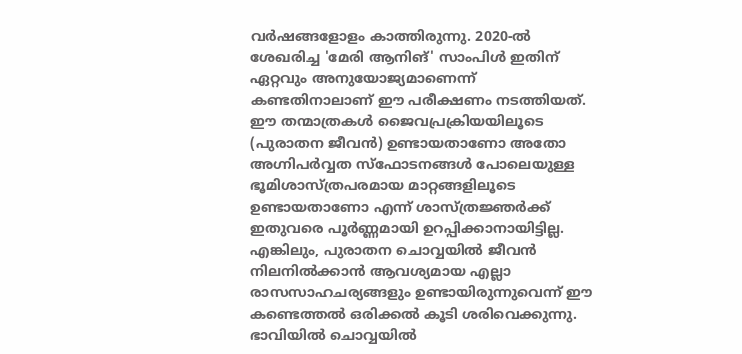വർഷങ്ങളോളം കാത്തിരുന്നു. 2020-ൽ ശേഖരിച്ച 'മേരി ആനിങ്' സാംപിൾ ഇതിന് ഏറ്റവും അനുയോജ്യമാണെന്ന് കണ്ടതിനാലാണ് ഈ പരീക്ഷണം നടത്തിയത്.
ഈ തന്മാത്രകൾ ജൈവപ്രക്രിയയിലൂടെ (പുരാതന ജീവൻ) ഉണ്ടായതാണോ അതോ അഗ്നിപർവ്വത സ്ഫോടനങ്ങൾ പോലെയുള്ള ഭൂമിശാസ്ത്രപരമായ മാറ്റങ്ങളിലൂടെ ഉണ്ടായതാണോ എന്ന് ശാസ്ത്രജ്ഞർക്ക് ഇതുവരെ പൂർണ്ണമായി ഉറപ്പിക്കാനായിട്ടില്ല. എങ്കിലും, പുരാതന ചൊവ്വയിൽ ജീവൻ നിലനിൽക്കാൻ ആവശ്യമായ എല്ലാ രാസസാഹചര്യങ്ങളും ഉണ്ടായിരുന്നുവെന്ന് ഈ കണ്ടെത്തൽ ഒരിക്കൽ കൂടി ശരിവെക്കുന്നു. ഭാവിയിൽ ചൊവ്വയിൽ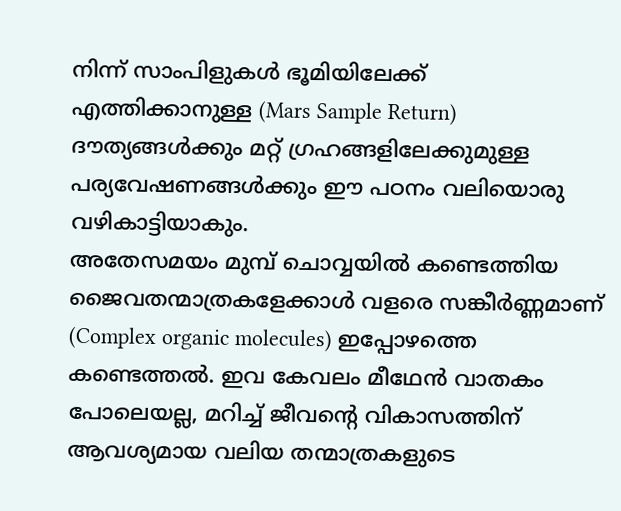നിന്ന് സാംപിളുകൾ ഭൂമിയിലേക്ക് എത്തിക്കാനുള്ള (Mars Sample Return) ദൗത്യങ്ങൾക്കും മറ്റ് ഗ്രഹങ്ങളിലേക്കുമുള്ള പര്യവേഷണങ്ങൾക്കും ഈ പഠനം വലിയൊരു വഴികാട്ടിയാകും.
അതേസമയം മുമ്പ് ചൊവ്വയിൽ കണ്ടെത്തിയ ജൈവതന്മാത്രകളേക്കാൾ വളരെ സങ്കീർണ്ണമാണ് (Complex organic molecules) ഇപ്പോഴത്തെ കണ്ടെത്തൽ. ഇവ കേവലം മീഥേൻ വാതകം പോലെയല്ല, മറിച്ച് ജീവന്റെ വികാസത്തിന് ആവശ്യമായ വലിയ തന്മാത്രകളുടെ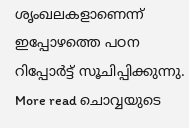ശൃംഖലകളാണെന്ന് ഇപ്പോഴത്തെ പഠന റിപ്പോർട്ട് സൂചിപ്പിക്കുന്നു.
More read ചൊവ്വയുടെ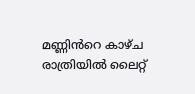മണ്ണിൻറെ കാഴ്ച രാത്രിയിൽ ലൈറ്റ്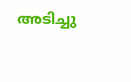അടിച്ചു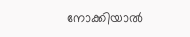നോക്കിയാൽ